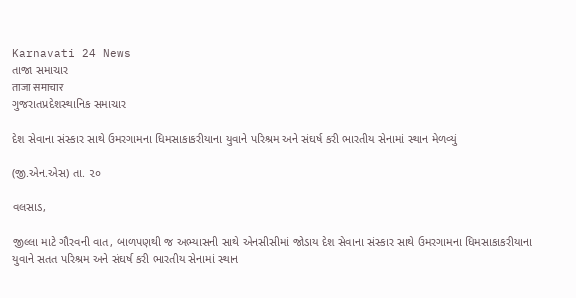Karnavati 24 News
તાજા સમાચાર
ताजा समाचार
ગુજરાતપ્રદેશસ્થાનિક સમાચાર

દેશ સેવાના સંસ્કાર સાથે ઉમરગામના ધિમસાકાકરીયાના યુવાને પરિશ્રમ અને સંઘર્ષ કરી ભારતીય સેનામાં સ્થાન મેળવ્યું

(જી.એન.એસ) તા. ૨૦

વલસાડ,

જીલ્લા માટે ગૌરવની વાત, બાળપણથી જ અભ્યાસની સાથે એનસીસીમાં જોડાય દેશ સેવાના સંસ્કાર સાથે ઉમરગામના ધિમસાકાકરીયાના યુવાને સતત પરિશ્રમ અને સંઘર્ષ કરી ભારતીય સેનામાં સ્થાન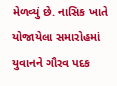મેળવ્યું છે. નાસિક ખાતે યોજાયેલા સમારોહમાં યુવાનને ગૌરવ પદક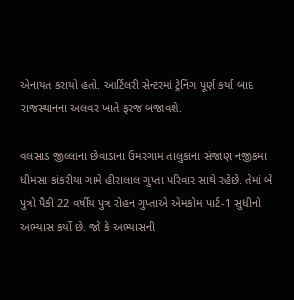એનાયત કરાયો હતો. આર્ટિલરી સેન્ટરમાં ટ્રેનિંગ પૂર્ણ કર્યા બાદ રાજસ્થાનના અલવર ખાતે ફરજ બજાવશે.

વલસાડ જીલ્લાના છેવાડાના ઉમરગામ તાલુકાના સંજાણ નજીકમા ધીમસા કાંકરીયા ગામે હીરાલાલ ગુપ્તા પરિવાર સાથે રહેછે. તેમાં બે પુત્રો પૈકી 22 વર્ષીય પુત્ર રોહન ગુપ્તાએ એમકોમ પાર્ટ-1 સુધીનો અભ્યાસ કર્યો છે. જો કે અભ્યાસની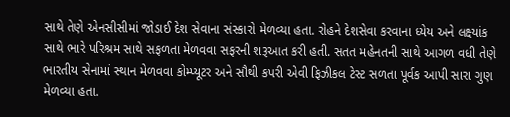સાથે તેણે એનસીસીમાં જોડાઈ દેશ સેવાના સંસ્કારો મેળવ્યા હતા. રોહને દેશસેવા કરવાના ધ્યેય અને લક્ષ્યાંક સાથે ભારે પરિશ્રમ સાથે સફળતા મેળવવા સફરની શરૂઆત કરી હતી. સતત મહેનતની સાથે આગળ વધી તેણે ભારતીય સેનામાં સ્થાન મેળવવા કોમ્પ્યૂટર અને સૌથી કપરી એવી ફિઝીકલ ટેસ્ટ સળતા પૂર્વક આપી સારા ગુણ મેળવ્યા હતા.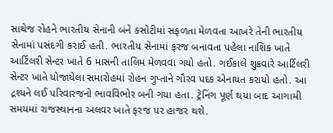સાથેજ રોહને ભારતીય સેનાની બંને કસોટીમાં સફળતા મેળવતા આખરે તેની ભારતીય સેનામાં પસંદગી કરાઈ હતી. ભારતીય સેનામાં ફરજ બનાવતા પહેલા નાશિક ખાતે આર્ટિલરી સેન્ટર ખાતે 6 માસની તાલિમ મેળવવા ગયો હતો. ગઈકાલે શુક્રવારે આર્ટિલરી સેન્ટર ખાતે યોજાયેલા સમારોહમાં રોહન ગુપ્તાને ગૌરવ પદક એનાયત કરાયો હતો. આ દ્રશ્યને લઈ પરિવારજનો ભાવવિભોર બની ગયા હતા. ટ્રેનિંગ પૂર્ણ થયા બાદ આગામી સમયમાં રાજસ્થાનના અલવર ખાતે ફરજ પર હાજર થશે.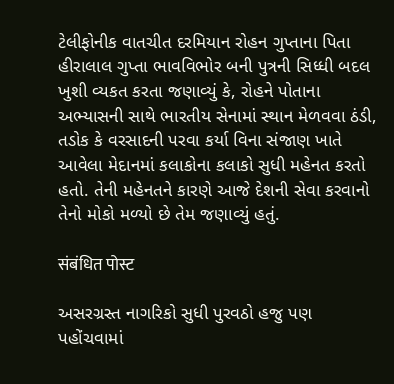ટેલીફોનીક વાતચીત દરમિયાન રોહન ગુપ્તાના પિતા હીરાલાલ ગુપ્તા ભાવવિભોર બની પુત્રની સિધ્ધી બદલ ખુશી વ્યકત કરતા જણાવ્યું કે, રોહને પોતાના અભ્યાસની સાથે ભારતીય સેનામાં સ્થાન મેળવવા ઠંડી, તડોક કે વરસાદની પરવા કર્યા વિના સંજાણ ખાતે આવેલા મેદાનમાં કલાકોના કલાકો સુધી મહેનત કરતો હતો. તેની મહેનતને કારણે આજે દેશની સેવા કરવાનો તેનો મોકો મળ્યો છે તેમ જણાવ્યું હતું.

संबंधित पोस्ट

અસરગ્રસ્ત નાગરિકો સુધી પુરવઠો હજુ પણ પહોંચવામાં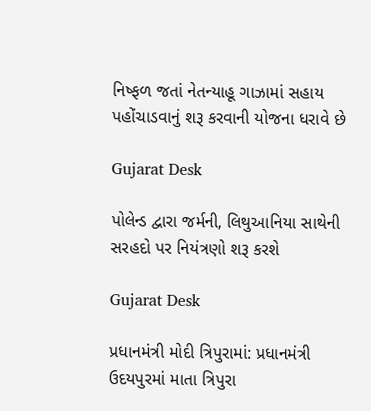નિષ્ફળ જતાં નેતન્યાહૂ ગાઝામાં સહાય પહોંચાડવાનું શરૂ કરવાની યોજના ધરાવે છે

Gujarat Desk

પોલેન્ડ દ્વારા જર્મની, લિથુઆનિયા સાથેની સરહદો પર નિયંત્રણો શરૂ કરશે

Gujarat Desk

પ્રધાનમંત્રી મોદી ત્રિપુરામાં: પ્રધાનમંત્રી ઉદયપુરમાં માતા ત્રિપુરા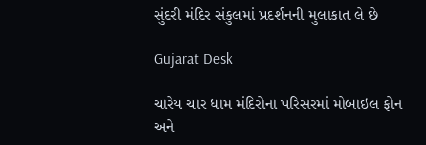સુંદરી મંદિર સંકુલમાં પ્રદર્શનની મુલાકાત લે છે

Gujarat Desk

ચારેય ચાર ધામ મંદિરોના પરિસરમાં મોબાઇલ ફોન અને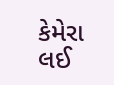કેમેરા લઈ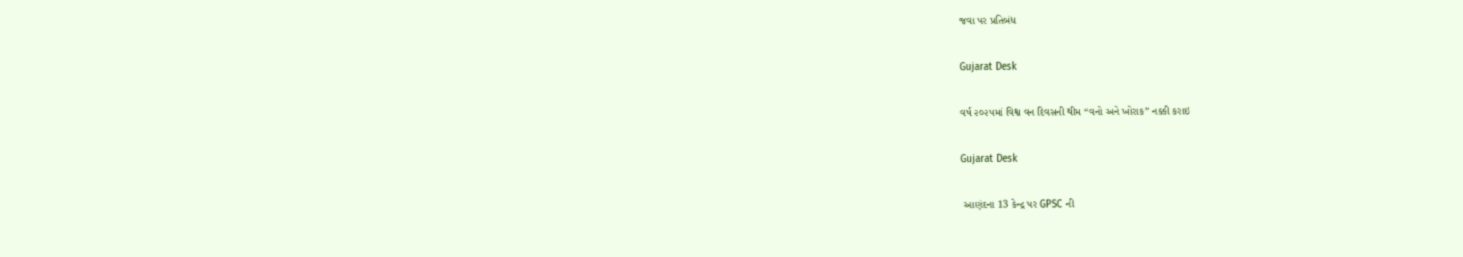જવા પર પ્રતિબંધ

Gujarat Desk

વર્ષ ૨૦૨૫માં વિશ્વ વન દિવસની થીમ “વનો અને ખોરાક” નક્કી કરાઇ

Gujarat Desk

 આણંદના 13 કેન્દ્ર પર GPSC ની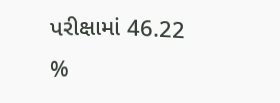પરીક્ષામાં 46.22 %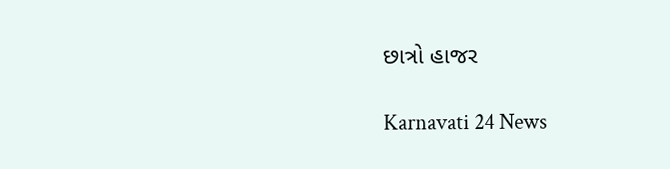છાત્રો હાજર

Karnavati 24 News